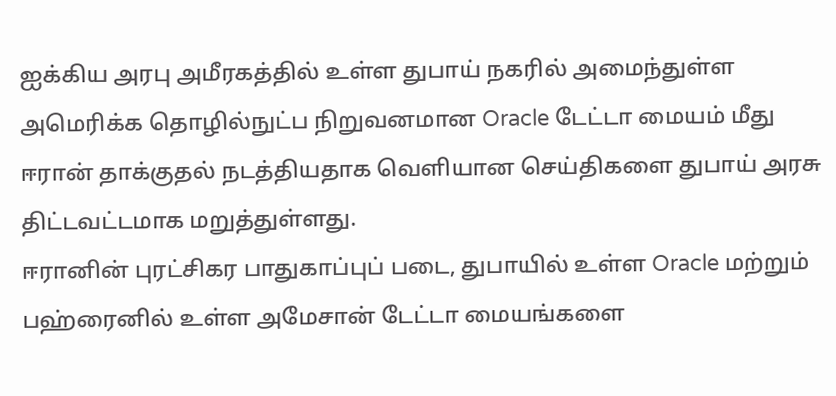ஐக்கிய அரபு அமீரகத்தில் உள்ள துபாய் நகரில் அமைந்துள்ள அமெரிக்க தொழில்நுட்ப நிறுவனமான Oracle டேட்டா மையம் மீது ஈரான் தாக்குதல் நடத்தியதாக வெளியான செய்திகளை துபாய் அரசு திட்டவட்டமாக மறுத்துள்ளது.
ஈரானின் புரட்சிகர பாதுகாப்புப் படை, துபாயில் உள்ள Oracle மற்றும் பஹ்ரைனில் உள்ள அமேசான் டேட்டா மையங்களை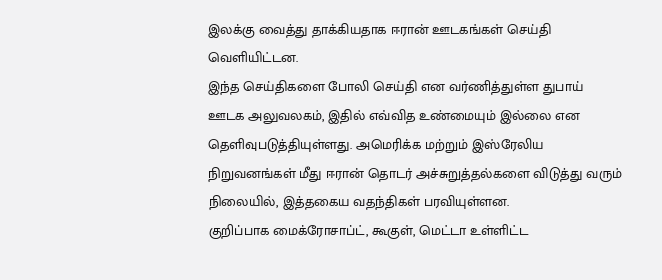இலக்கு வைத்து தாக்கியதாக ஈரான் ஊடகங்கள் செய்தி வெளியிட்டன.
இந்த செய்திகளை போலி செய்தி என வர்ணித்துள்ள துபாய் ஊடக அலுவலகம், இதில் எவ்வித உண்மையும் இல்லை என தெளிவுபடுத்தியுள்ளது. அமெரிக்க மற்றும் இஸ்ரேலிய நிறுவனங்கள் மீது ஈரான் தொடர் அச்சுறுத்தல்களை விடுத்து வரும் நிலையில், இத்தகைய வதந்திகள் பரவியுள்ளன.
குறிப்பாக மைக்ரோசாப்ட், கூகுள், மெட்டா உள்ளிட்ட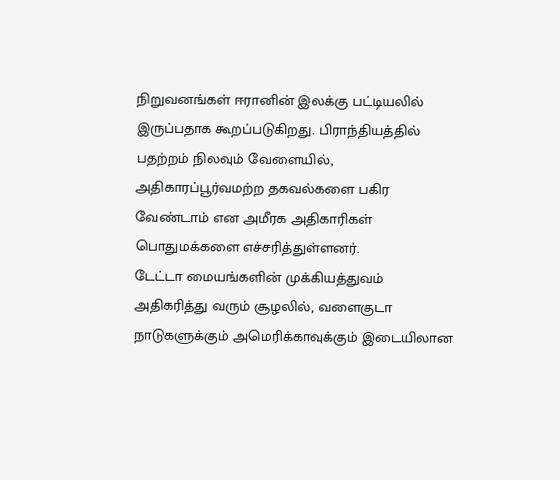நிறுவனங்கள் ஈரானின் இலக்கு பட்டியலில் இருப்பதாக கூறப்படுகிறது. பிராந்தியத்தில் பதற்றம் நிலவும் வேளையில், அதிகாரப்பூர்வமற்ற தகவல்களை பகிர வேண்டாம் என அமீரக அதிகாரிகள் பொதுமக்களை எச்சரித்துள்ளனர்.
டேட்டா மையங்களின் முக்கியத்துவம் அதிகரித்து வரும் சூழலில், வளைகுடா நாடுகளுக்கும் அமெரிக்காவுக்கும் இடையிலான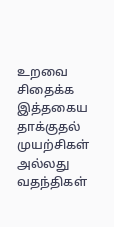உறவை சிதைக்க இத்தகைய தாக்குதல் முயற்சிகள் அல்லது வதந்திகள்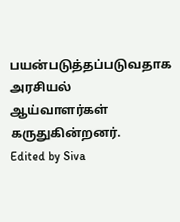பயன்படுத்தப்படுவதாக அரசியல் ஆய்வாளர்கள் கருதுகின்றனர்.
Edited by Siva